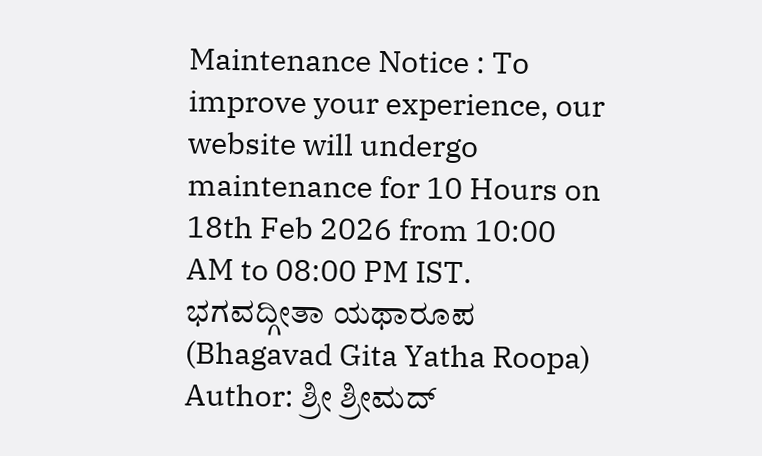Maintenance Notice : To improve your experience, our website will undergo maintenance for 10 Hours on 18th Feb 2026 from 10:00 AM to 08:00 PM IST.
ಭಗವದ್ಗೀತಾ ಯಥಾರೂಪ (Bhagavad Gita Yatha Roopa)
Author: ಶ್ರೀ ಶ್ರೀಮದ್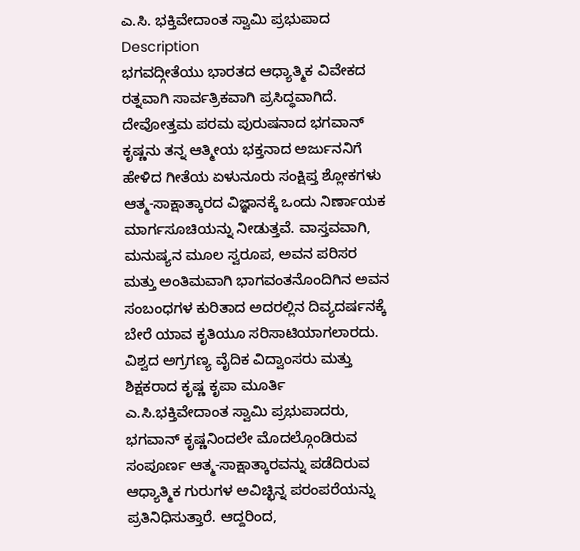ಎ.ಸಿ. ಭಕ್ತಿವೇದಾಂತ ಸ್ವಾಮಿ ಪ್ರಭುಪಾದ
Description
ಭಗವದ್ಗೀತೆಯು ಭಾರತದ ಆಧ್ಯಾತ್ಮಿಕ ವಿವೇಕದ ರತ್ನವಾಗಿ ಸಾರ್ವತ್ರಿಕವಾಗಿ ಪ್ರಸಿದ್ಧವಾಗಿದೆ. ದೇವೋತ್ತಮ ಪರಮ ಪುರುಷನಾದ ಭಗವಾನ್ ಕೃಷ್ಣನು ತನ್ನ ಆತ್ಮೀಯ ಭಕ್ತನಾದ ಅರ್ಜುನನಿಗೆ ಹೇಳಿದ ಗೀತೆಯ ಏಳುನೂರು ಸಂಕ್ಷಿಪ್ತ ಶ್ಲೋಕಗಳು ಆತ್ಮ-ಸಾಕ್ಷಾತ್ಕಾರದ ವಿಜ್ಞಾನಕ್ಕೆ ಒಂದು ನಿರ್ಣಾಯಕ ಮಾರ್ಗಸೂಚಿಯನ್ನು ನೀಡುತ್ತವೆ. ವಾಸ್ತವವಾಗಿ, ಮನುಷ್ಯನ ಮೂಲ ಸ್ವರೂಪ, ಅವನ ಪರಿಸರ ಮತ್ತು ಅಂತಿಮವಾಗಿ ಭಾಗವಂತನೊಂದಿಗಿನ ಅವನ ಸಂಬಂಧಗಳ ಕುರಿತಾದ ಅದರಲ್ಲಿನ ದಿವ್ಯದರ್ಷನಕ್ಕೆ ಬೇರೆ ಯಾವ ಕೃತಿಯೂ ಸರಿಸಾಟಿಯಾಗಲಾರದು. ವಿಶ್ವದ ಅಗ್ರಗಣ್ಯ ವೈದಿಕ ವಿದ್ವಾಂಸರು ಮತ್ತು ಶಿಕ್ಷಕರಾದ ಕೃಷ್ಣ ಕೃಪಾ ಮೂರ್ತಿ ಎ.ಸಿ.ಭಕ್ತಿವೇದಾಂತ ಸ್ವಾಮಿ ಪ್ರಭುಪಾದರು, ಭಗವಾನ್ ಕೃಷ್ಣನಿಂದಲೇ ಮೊದಲ್ಗೊಂಡಿರುವ ಸಂಪೂರ್ಣ ಆತ್ಮ-ಸಾಕ್ಷಾತ್ಕಾರವನ್ನು ಪಡೆದಿರುವ ಆಧ್ಯಾತ್ಮಿಕ ಗುರುಗಳ ಅವಿಚ್ಛಿನ್ನ ಪರಂಪರೆಯನ್ನು ಪ್ರತಿನಿಧಿಸುತ್ತಾರೆ. ಆದ್ದರಿಂದ,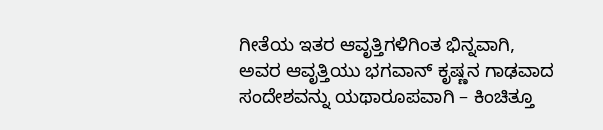ಗೀತೆಯ ಇತರ ಆವೃತ್ತಿಗಳಿಗಿಂತ ಭಿನ್ನವಾಗಿ, ಅವರ ಆವೃತ್ತಿಯು ಭಗವಾನ್ ಕೃಷ್ಣನ ಗಾಢವಾದ ಸಂದೇಶವನ್ನು ಯಥಾರೂಪವಾಗಿ – ಕಿಂಚಿತ್ತೂ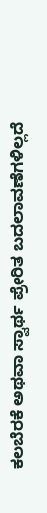ಕಲಬೆರಕೆ ಅಥವಾ ಸ್ವಾರ್ಥ ಪ್ರೇರಿತ ಬದಲಾವಣೆಗಳಿಲ್ಲದೆ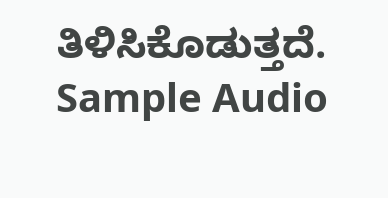ತಿಳಿಸಿಕೊಡುತ್ತದೆ.
Sample Audio